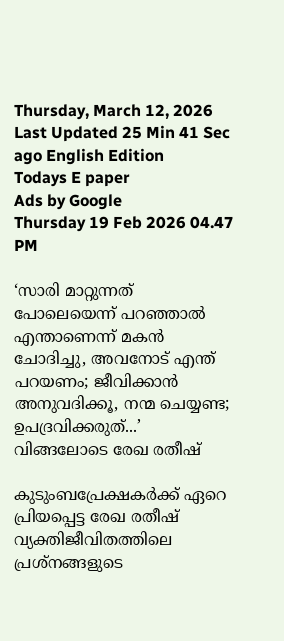Thursday, March 12, 2026 Last Updated 25 Min 41 Sec ago English Edition
Todays E paper
Ads by Google
Thursday 19 Feb 2026 04.47 PM

‘സാരി മാറ്റുന്നത് പോലെയെന്ന് പറഞ്ഞാൽ എന്താണെന്ന് മകന്‍ ചോദിച്ചു, അവനോട് എന്ത് പറയണം; ജീവിക്കാന്‍ അനുവദിക്കൂ, നന്മ ചെയ്യണ്ട; ഉപദ്രവിക്കരുത്...’ വിങ്ങലോടെ രേഖ രതീഷ്

കുടുംബപ്രേക്ഷകര്‍ക്ക് ഏറെ പ്രിയപ്പെട്ട രേഖ രതീഷ് വ്യക്തിജീവിതത്തിലെ പ്രശ്നങ്ങളുടെ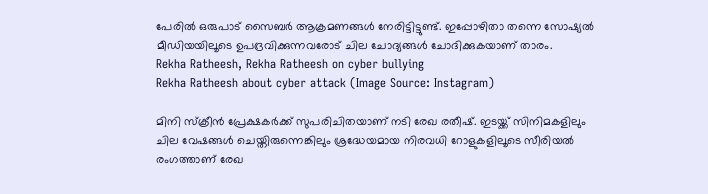പേരില്‍ ഒരുപാട് സൈബര്‍ ആക്രമണങ്ങള്‍ നേരിട്ടിട്ടുണ്ട്. ഇപ്പോഴിതാ തന്നെ സോഷ്യല്‍ മീഡിയയിലൂടെ ഉപദ്രവിക്കുന്നവരോട് ചില ചോദ്യങ്ങള്‍ ചോദിക്കുകയാണ് താരം.
Rekha Ratheesh, Rekha Ratheesh on cyber bullying
Rekha Ratheesh about cyber attack (Image Source: Instagram)

മിനി സ്ക്രീൻ പ്രേക്ഷകർക്ക് സുപരിചിതയാണ് നടി രേഖ രതീഷ്. ഇടയ്ക്ക് സിനിമകളിലും ചില വേഷങ്ങള്‍ ചെയ്തിരുന്നെങ്കിലും ശ്രദ്ധേയമായ നിരവധി റോളുകളിലൂടെ സീരിയൽ രംഗത്താണ് രേഖ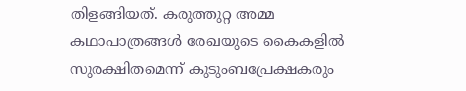തിളങ്ങിയത്. കരുത്തുറ്റ അമ്മ കഥാപാത്രങ്ങള്‍ രേഖയുടെ കൈകളില്‍ സുരക്ഷിതമെന്ന് കുടുംബപ്രേക്ഷകരും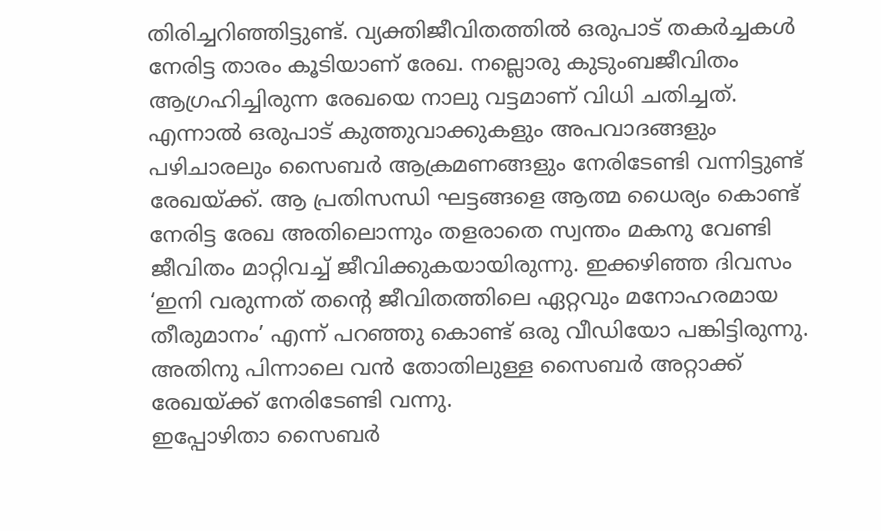തിരിച്ചറിഞ്ഞിട്ടുണ്ട്. വ്യക്തിജീവിതത്തില്‍ ഒരുപാട് തകര്‍ച്ചകള്‍ നേരിട്ട താരം കൂടിയാണ് രേഖ. നല്ലൊരു കുടുംബജീവിതം ആഗ്രഹിച്ചിരുന്ന രേഖയെ നാലു വട്ടമാണ് വിധി ചതിച്ചത്.
എന്നാല്‍ ഒരുപാട് കുത്തുവാക്കുകളും അപവാദങ്ങളും പഴിചാരലും സൈബര്‍ ആക്രമണങ്ങളും നേരിടേണ്ടി വന്നിട്ടുണ്ട് രേഖയ്ക്ക്. ആ പ്രതിസന്ധി ഘട്ടങ്ങളെ ആത്മ ധൈര്യം കൊണ്ട് നേരിട്ട രേഖ അതിലൊന്നും തളരാതെ സ്വന്തം മകനു വേണ്ടി ജീവിതം മാറ്റിവച്ച് ജീവിക്കുകയായിരുന്നു. ഇക്കഴിഞ്ഞ ദിവസം ‘ഇനി വരുന്നത് തന്റെ ജീവിതത്തിലെ ഏറ്റവും മനോഹരമായ തീരുമാനം’ എന്ന് പറഞ്ഞു കൊണ്ട് ഒരു വീഡിയോ പങ്കിട്ടിരുന്നു. അതിനു പിന്നാലെ വന്‍ തോതിലുള്ള സൈബര്‍ അറ്റാക്ക് രേഖയ്ക്ക് നേരിടേണ്ടി വന്നു.
ഇപ്പോഴിതാ സൈബർ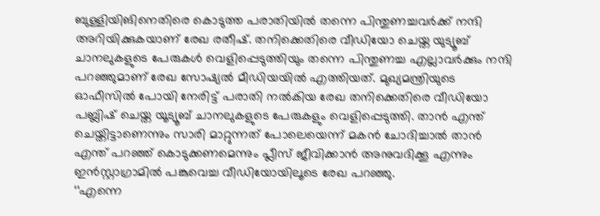ബുള്ളിയിങിനെതിരെ കൊടുത്ത പരാതിയിൽ തന്നെ പിന്തുണച്ചവർക്ക് നന്ദി അറിയിക്കുകയാണ് രേഖ രതീഷ്. തനിക്കെതിരെ വീഡിയോ ചെയ്ത യുട്യൂബ് ചാനലുകളുടെ പേരുകൾ വെളിപ്പെടുത്തിയും തന്നെ പിന്തുണച്ച എല്ലാവർക്കും നന്ദി പറഞ്ഞുമാണ് രേഖ സോഷ്യല്‍ മീഡിയയില്‍ എത്തിയത്. മുഖ്യമന്ത്രിയുടെ ഓഫീസിൽ പോയി നേരിട്ട് പരാതി നൽകിയ രേഖ തനിക്കെതിരെ വീഡിയോ പബ്ലിഷ് ചെയ്ത യൂട്യൂബ് ചാനലുകളുടെ പേരുകളും വെളിപ്പെടുത്തി. താന്‍ എന്ത് ചെയ്തിട്ടാണെന്നും സാരി മാറ്റുന്നത് പോലെയെന്ന് മകന്‍ ചോദിച്ചാല്‍ താന്‍ എന്ത് പറഞ്ഞ് കൊടുക്കണമെന്നും പ്ലീസ് ജീവിക്കാന്‍ അനുവദിക്കൂ എന്നും ഇൻസ്റ്റാഗ്രാമിൽ പങ്കുവെച്ച വീഡിയോയിലൂടെ രേഖ പറഞ്ഞു.
‘‘എന്നെ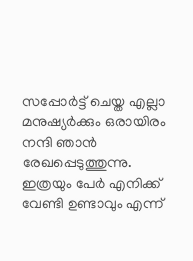സപ്പോർട്ട് ചെയ്ത എല്ലാ മനുഷ്യർക്കും ഒരായിരം നന്ദി ഞാന്‍ രേഖപ്പെടുത്തുന്നു. ഇത്രയും പേർ എനിക്ക് വേണ്ടി ഉണ്ടാവും എന്ന്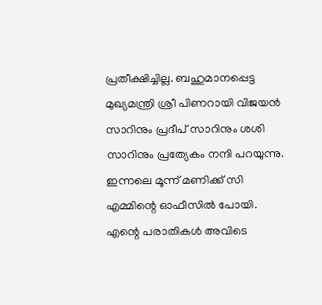പ്രതീക്ഷിച്ചില്ല. ബഹുമാനപ്പെട്ട മുഖ്യമന്ത്രി ശ്രീ പിണറായി വിജയൻ സാറിനും പ്രദീപ് സാറിനും ശശി സാറിനും പ്രത്യേകം നന്ദി പറയുന്നു. ഇന്നലെ മൂന്ന് മണിക്ക് സി എമ്മിന്റെ ഓഫീസിൽ പോയി. എന്റെ പരാതികള്‍ അവിടെ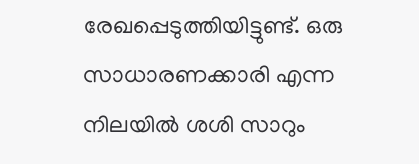രേഖപ്പെടുത്തിയിട്ടുണ്ട്. ഒരു സാധാരണക്കാരി എന്ന നിലയിൽ ശശി സാറും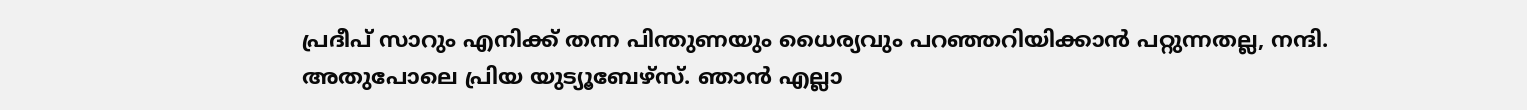പ്രദീപ് സാറും എനിക്ക് തന്ന പിന്തുണയും ധൈര്യവും പറഞ്ഞറിയിക്കാൻ പറ്റുന്നതല്ല, നന്ദി.
അതുപോലെ പ്രിയ യുട്യൂബേഴ്സ്. ഞാൻ എല്ലാ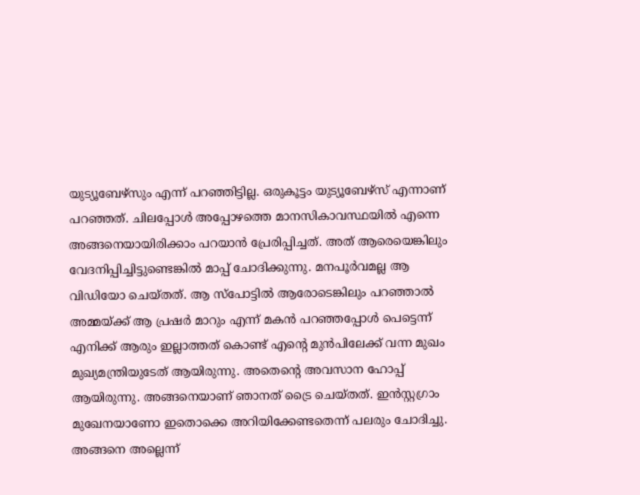യുട്യൂബേഴ്സും എന്ന് പറഞ്ഞിട്ടില്ല. ഒരുകൂട്ടം യുട്യൂബേഴ്സ് എന്നാണ് പറഞ്ഞത്. ചിലപ്പോൾ അപ്പോഴത്തെ മാനസികാവസ്ഥയിൽ എന്നെ അങ്ങനെയായിരിക്കാം പറയാൻ പ്രേരിപ്പിച്ചത്. അത് ആരെയെങ്കിലും വേദനിപ്പിച്ചിട്ടുണ്ടെങ്കിൽ മാപ്പ് ചോദിക്കുന്നു. മനപൂർവമല്ല ആ വിഡിയോ ചെയ്തത്. ആ സ്പോട്ടിൽ ആരോടെങ്കിലും പറഞ്ഞാൽ അമ്മയ്ക്ക് ആ പ്രഷർ മാറും എന്ന് മകൻ പറഞ്ഞപ്പോൾ പെട്ടെന്ന് എനിക്ക് ആരും ഇല്ലാത്തത് കൊണ്ട് എന്റെ മുൻപിലേക്ക് വന്ന മുഖം മുഖ്യമന്ത്രിയുടേത് ആയിരുന്നു. അതെന്റെ അവസാന ഹോപ്പ് ആയിരുന്നു. അങ്ങനെയാണ് ഞാനത് ട്രൈ ചെയ്തത്. ഇന്‍സ്റ്റഗ്രാം മുഖേനയാണോ ഇതൊക്കെ അറിയിക്കേണ്ടതെന്ന് പലരും ചോദിച്ചു. അങ്ങനെ അല്ലെന്ന്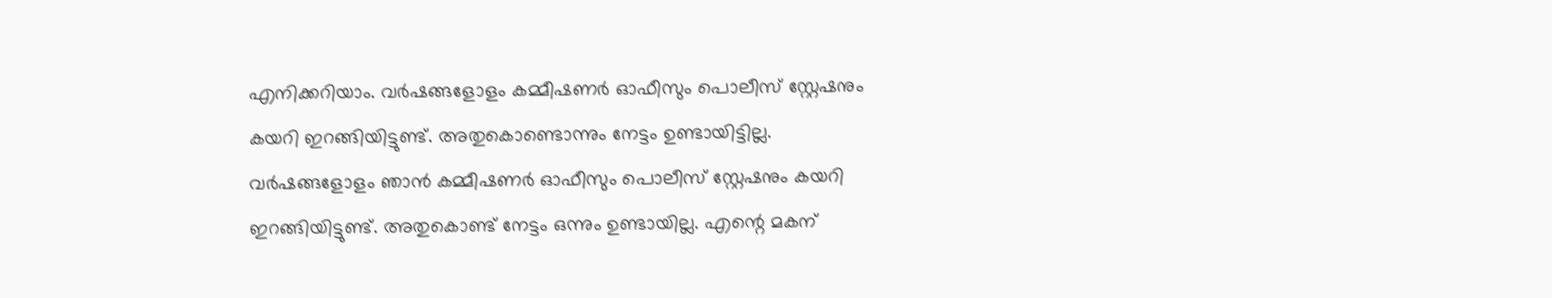എനിക്കറിയാം. വര്‍ഷങ്ങളോളം കമ്മീഷണര്‍ ഓഫീസും പൊലീസ് സ്റ്റേഷനും കയറി ഇറങ്ങിയിട്ടുണ്ട്. അതുകൊണ്ടൊന്നും നേട്ടം ഉണ്ടായിട്ടില്ല.
വർഷങ്ങളോളം ഞാൻ കമ്മീഷണർ ഓഫീസും പൊലീസ് സ്റ്റേഷനും കയറി ഇറങ്ങിയിട്ടുണ്ട്. അതുകൊണ്ട് നേട്ടം ഒന്നും ഉണ്ടായില്ല. എന്റെ മകന്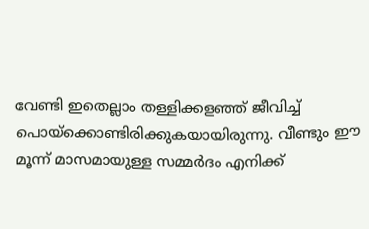വേണ്ടി ഇതെല്ലാം തള്ളിക്കളഞ്ഞ് ജീവിച്ച് പൊയ്ക്കൊണ്ടിരിക്കുകയായിരുന്നു. വീണ്ടും ഈ മൂന്ന് മാസമായുള്ള സമ്മർദം എനിക്ക്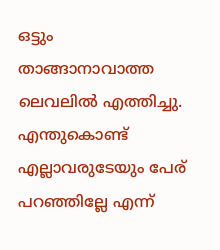ഒട്ടും താങ്ങാനാവാത്ത ലെവലിൽ എത്തിച്ചു. എന്തുകൊണ്ട് എല്ലാവരുടേയും പേര് പറഞ്ഞില്ലേ എന്ന്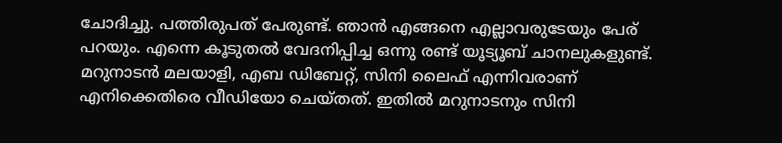ചോദിച്ചു. പത്തിരുപത് പേരുണ്ട്. ഞാൻ എങ്ങനെ എല്ലാവരുടേയും പേര് പറയും. എന്നെ കൂടുതല്‍ വേദനിപ്പിച്ച ഒന്നു രണ്ട് യൂട്യൂബ് ചാനലുകളുണ്ട്.
മറുനാടന്‍ മലയാളി, എബ ഡിബേറ്റ്, സിനി ലൈഫ് എന്നിവരാണ് എനിക്കെതിരെ വീഡിയോ ചെയ്തത്. ഇതില്‍ മറുനാടനും സിനി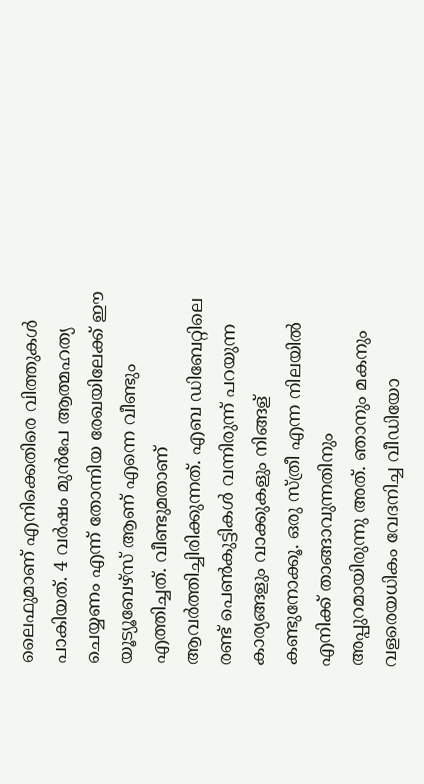ലൈഫുമാണ് എനിക്കെതിരെ വിത്തുകള്‍ പാകിയത്. 4 വർഷം മുൻപേ ആത്മഹത്യ ചെയ്യണം എന്ന് തോന്നിയ രേഖയിലേക്ക് ഈ യൂട്യൂബേഴ്സ് ആണ് എന്നെ വീണ്ടും എത്തിച്ചത്. വീണ്ടുമതാണ് ആവര്‍ത്തിച്ചിരിക്കുന്നത്. എബ ഡിബേറ്റിലെ രണ്ട് പെണ്‍കുട്ടികള്‍ വന്നിരുന്ന് പറയുന്ന കാര്യങ്ങളും വാക്കുകളും നിങ്ങള് കണ്ടുനോക്കൂ. ഒരു സ്ത്രീ എന്ന നിലയില്‍ എനിക്ക് താങ്ങാവുന്നതിനും അപ്പുറമായിരുന്നു അത്. ഞാനും മകനും വളരെയധികം വേദനിച്ച വീഡിയോ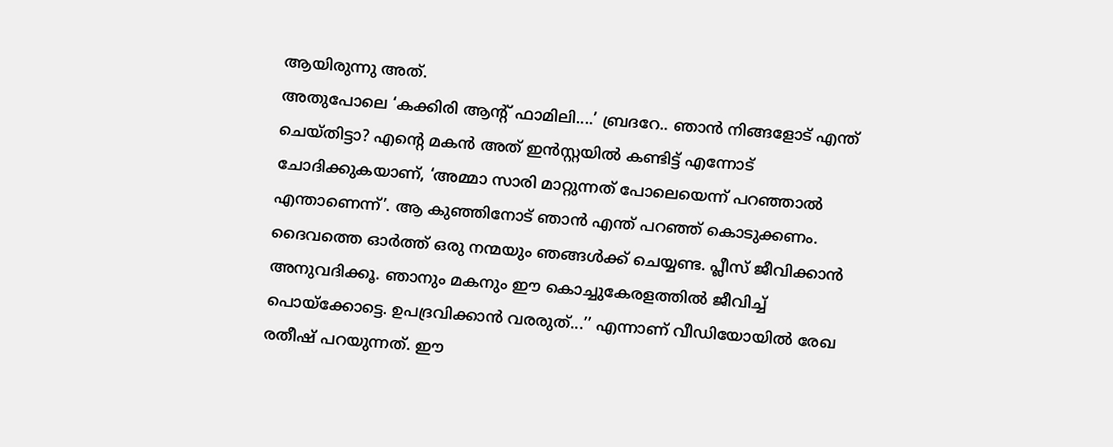ആയിരുന്നു അത്.
അതുപോലെ ‘കക്കിരി ആന്റ് ഫാമിലി....’ ബ്രദറേ.. ഞാന്‍ നിങ്ങളോട് എന്ത് ചെയ്തിട്ടാ? എന്റെ മകൻ അത് ഇൻസ്റ്റയിൽ കണ്ടിട്ട് എന്നോട് ചോദിക്കുകയാണ്, ‘അമ്മാ സാരി മാറ്റുന്നത് പോലെയെന്ന് പറഞ്ഞാൽ എന്താണെന്ന്’. ആ കുഞ്ഞിനോട് ഞാന്‍ എന്ത് പറഞ്ഞ് കൊടുക്കണം. ദൈവത്തെ ഓർത്ത് ഒരു നന്മയും ഞങ്ങൾക്ക് ചെയ്യണ്ട. പ്ലീസ് ജീവിക്കാന്‍ അനുവദിക്കൂ. ഞാനും മകനും ഈ കൊച്ചുകേരളത്തിൽ ജീവിച്ച് പൊയ്ക്കോട്ടെ. ഉപദ്രവിക്കാൻ വരരുത്...’’ എന്നാണ് വീഡിയോയില്‍ രേഖ രതീഷ് പറയുന്നത്. ഈ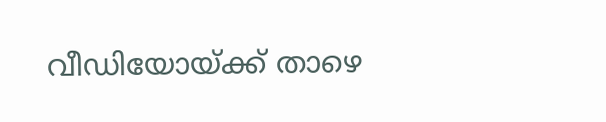വീഡിയോയ്ക്ക് താഴെ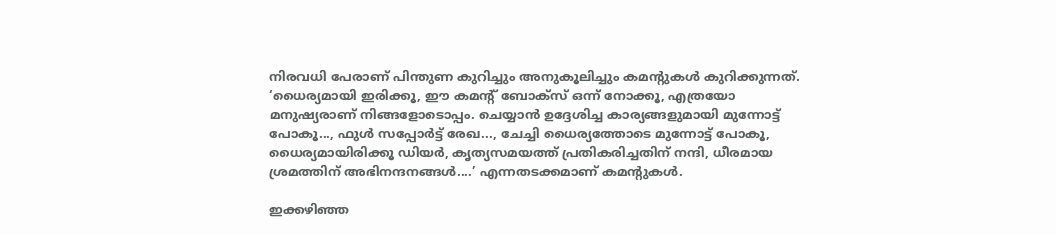നിരവധി പേരാണ് പിന്തുണ കുറിച്ചും അനുകൂലിച്ചും കമന്റുകള്‍ കുറിക്കുന്നത്. ‘ധൈര്യമായി ഇരിക്കൂ, ഈ കമന്റ് ബോക്സ് ഒന്ന് നോക്കൂ, എത്രയോ മനുഷ്യരാണ് നിങ്ങളോടൊപ്പം. ചെയ്യാൻ ഉദ്ദേശിച്ച കാര്യങ്ങളുമായി മുന്നോട്ട് പോകൂ..., ഫുൾ സപ്പോർട്ട് രേഖ..., ചേച്ചി ധൈര്യത്തോടെ മുന്നോട്ട് പോകൂ, ധൈര്യമായിരിക്കൂ ഡിയര്‍, കൃത്യസമയത്ത് പ്രതികരിച്ചതിന് നന്ദി, ധീരമായ ശ്രമത്തിന് അഭിനന്ദനങ്ങൾ....’ എന്നതടക്കമാണ് കമന്റുകള്‍.

ഇക്കഴിഞ്ഞ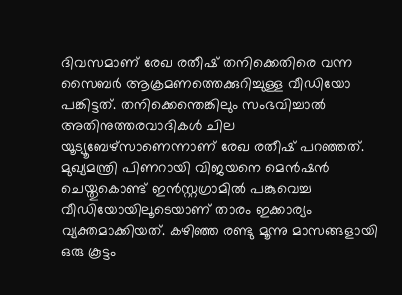ദിവസമാണ് രേഖ രതീഷ് തനിക്കെതിരെ വന്ന സൈബര്‍ ആക്രമണത്തെക്കുറിച്ചുള്ള വീഡിയോ പങ്കിട്ടത്. തനിക്കെന്തെങ്കിലും സംഭവിച്ചാൽ അതിനുത്തരവാദികൾ ചില യൂട്യൂബേഴ്സാണെന്നാണ് രേഖ രതീഷ് പറഞ്ഞത്. മുഖ്യമന്ത്രി പിണറായി വിജയനെ മെൻഷൻ ചെയ്തുകൊണ്ട് ഇൻസ്റ്റഗ്രാമിൽ പങ്കുവെച്ച വീഡിയോയിലൂടെയാണ് താരം ഇക്കാര്യം വ്യക്തമാക്കിയത്. കഴിഞ്ഞ രണ്ടു മൂന്നു മാസങ്ങളായി ഒരു കൂട്ടം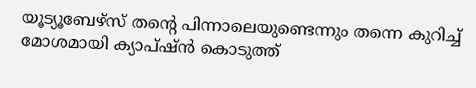യൂട്യൂബേഴ്‌സ് തന്റെ പിന്നാലെയുണ്ടെന്നും തന്നെ കുറിച്ച് മോശമായി ക്യാപ്ഷ്ന്‍ കൊടുത്ത്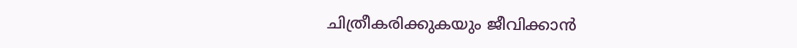ചിത്രീകരിക്കുകയും ജീവിക്കാന്‍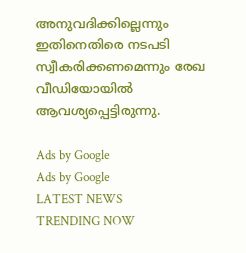അനുവദിക്കില്ലെന്നും ഇതിനെതിരെ നടപടി സ്വീകരിക്കണമെന്നും രേഖ വീഡിയോയിൽ ആവശ്യപ്പെട്ടിരുന്നു.

Ads by Google
Ads by Google
LATEST NEWS
TRENDING NOW